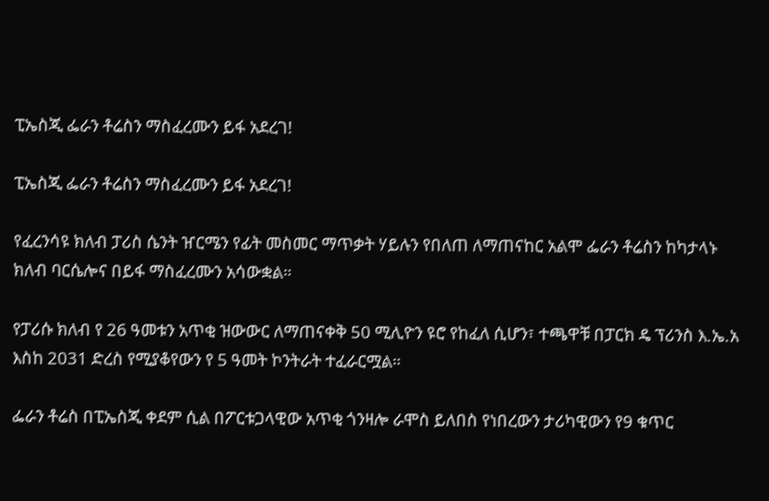ፒኤስጂ ፌራን ቶሬስን ማስፈረሙን ይፋ አደረገ!

ፒኤስጂ ፌራን ቶሬስን ማስፈረሙን ይፋ አደረገ!

የፈረንሳዩ ክለብ ፓሪስ ሴንት ዠርሜን የፊት መስመር ማጥቃት ሃይሉን የበለጠ ለማጠናከር አልሞ ፌራን ቶሬስን ከካታላኑ ክለብ ባርሴሎና በይፋ ማስፈረሙን አሳውቋል።

የፓሪሱ ክለብ የ 26 ዓመቱን አጥቂ ዝውውር ለማጠናቀቅ 50 ሚሊዮን ዩሮ የከፈለ ሲሆን፣ ተጫዋቹ በፓርክ ዴ ፕሪንስ እ.ኤ.አ እስከ 2031 ድረስ የሚያቆየውን የ 5 ዓመት ኮንትራት ተፈራርሟል።

ፌራን ቶሬስ በፒኤስጂ ቀደም ሲል በፖርቱጋላዊው አጥቂ ጎንዛሎ ራሞስ ይለበስ የነበረውን ታሪካዊውን የ9 ቁጥር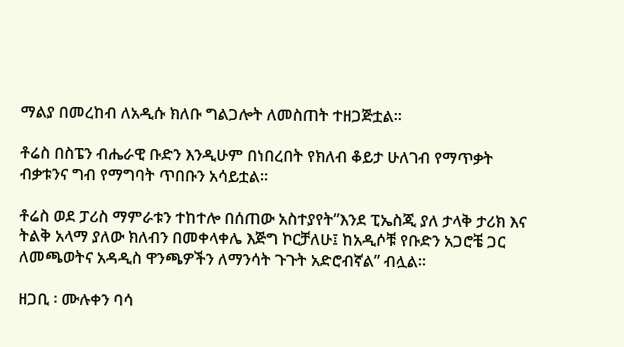ማልያ በመረከብ ለአዲሱ ክለቡ ግልጋሎት ለመስጠት ተዘጋጅቷል።

ቶሬስ በስፔን ብሔራዊ ቡድን እንዲሁም በነበረበት የክለብ ቆይታ ሁለገብ የማጥቃት ብቃቱንና ግብ የማግባት ጥበቡን አሳይቷል።

ቶሬስ ወደ ፓሪስ ማምራቱን ተከተሎ በሰጠው አስተያየት”እንደ ፒኤስጂ ያለ ታላቅ ታሪክ እና ትልቅ አላማ ያለው ክለብን በመቀላቀሌ እጅግ ኮርቻለሁ፤ ከአዲሶቹ የቡድን አጋሮቼ ጋር ለመጫወትና አዳዲስ ዋንጫዎችን ለማንሳት ጉጉት አድሮብኛል” ብሏል።

ዘጋቢ ፡ ሙሉቀን ባሳ